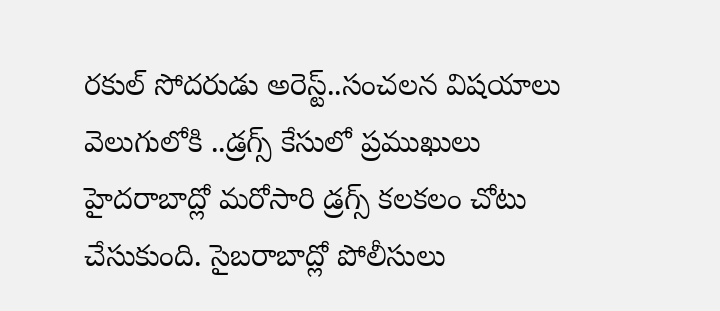రకుల్ సోదరుడు అరెస్ట్..సంచలన విషయాలు వెలుగులోకి ..డ్రగ్స్ కేసులో ప్రముఖులు
హైదరాబాద్లో మరోసారి డ్రగ్స్ కలకలం చోటు చేసుకుంది. సైబరాబాద్లో పోలీసులు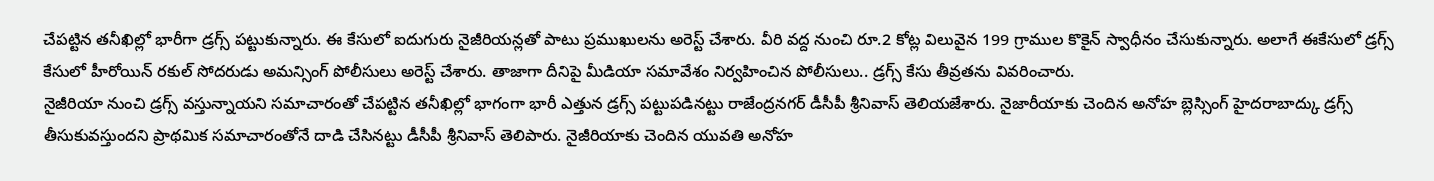చేపట్టిన తనీఖిల్లో భారీగా డ్రగ్స్ పట్టుకున్నారు. ఈ కేసులో ఐదుగురు నైజీరియన్లతో పాటు ప్రముఖులను అరెస్ట్ చేశారు. వీరి వద్ద నుంచి రూ.2 కోట్ల విలువైన 199 గ్రాముల కొకైన్ స్వాధీనం చేసుకున్నారు. అలాగే ఈకేసులో డ్రగ్స్ కేసులో హీరోయిన్ రకుల్ సోదరుడు అమన్సింగ్ పోలీసులు అరెస్ట్ చేశారు. తాజాగా దీనిపై మీడియా సమావేశం నిర్వహించిన పోలీసులు.. డ్రగ్స్ కేసు తీవ్రతను వివరించారు.
నైజీరియా నుంచి డ్రగ్స్ వస్తున్నాయని సమాచారంతో చేపట్టిన తనీఖిల్లో భాగంగా భారీ ఎత్తున డ్రగ్స్ పట్టుపడినట్టు రాజేంద్రనగర్ డీసీపీ శ్రీనివాస్ తెలియజేశారు. నైజారీయాకు చెందిన అనోహ బ్లెస్సింగ్ హైదరాబాద్కు డ్రగ్స్ తీసుకువస్తుందని ప్రాథమిక సమాచారంతోనే దాడి చేసినట్టు డీసీపీ శ్రీనివాస్ తెలిపారు. నైజీరియాకు చెందిన యువతి అనోహ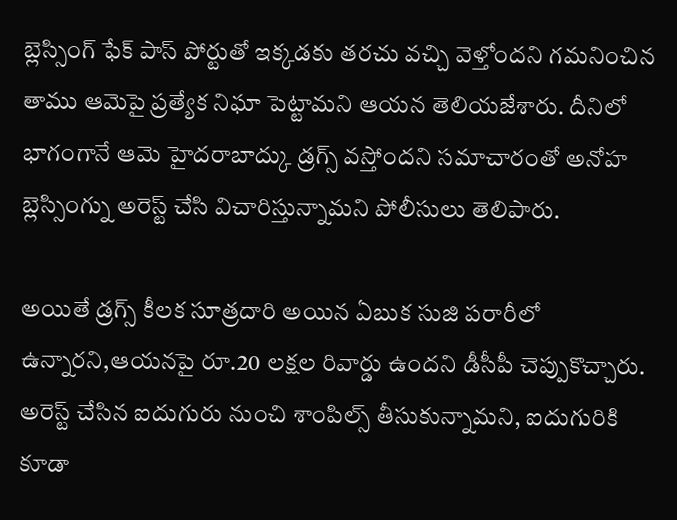బ్లెస్సింగ్ ఫేక్ పాస్ పోర్టుతో ఇక్కడకు తరచు వచ్చి వెళ్తోందని గమనించిన తాము ఆమెపై ప్రత్యేక నిఘా పెట్టామని ఆయన తెలియజేశారు. దీనిలో భాగంగానే ఆమె హైదరాబాద్కు డ్రగ్స్ వస్తోందని సమాచారంతో అనోహ బ్లెస్సింగ్ను అరెస్ట్ చేసి విచారిస్తున్నామని పోలీసులు తెలిపారు.

అయితే డ్రగ్స్ కీలక సూత్రదారి అయిన ఏబుక సుజి పరారీలో ఉన్నారని,ఆయనపై రూ.20 లక్షల రివార్డు ఉందని డీసీపీ చెప్పుకొచ్చారు. అరెస్ట్ చేసిన ఐదుగురు నుంచి శాంపిల్స్ తీసుకున్నామని, ఐదుగురికి కూడా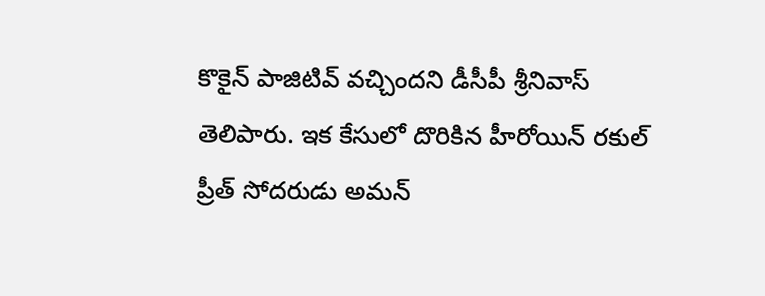కొకైన్ పాజిటివ్ వచ్చిందని డీసీపీ శ్రీనివాస్ తెలిపారు. ఇక కేసులో దొరికిన హీరోయిన్ రకుల్ ప్రీత్ సోదరుడు అమన్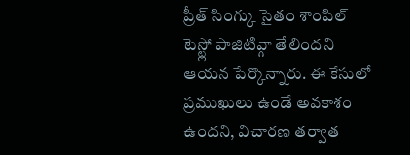ప్రీత్ సింగ్కు సైతం శాంపిల్ టెస్ట్లో పాజిటివ్గా తేలిందని ఆయన పేర్కొన్నారు. ఈ కేసులో ప్రముఖులు ఉండే అవకాశం ఉందని, విచారణ తర్వాత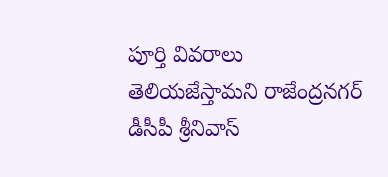పూర్తి వివరాలు తెలియజేస్తామని రాజేంద్రనగర్ డీసీపీ శ్రీనివాస్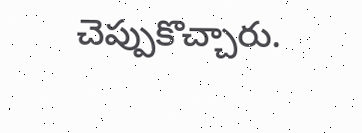చెప్పుకొచ్చారు.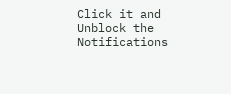Click it and Unblock the Notifications